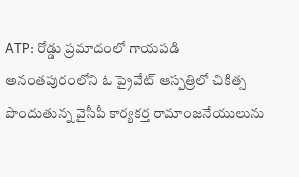ATP: రోడ్డు ప్రమాదంలో గాయపడి అనంతపురంలోని ఓ ప్రైవేట్ ఆస్పత్రిలో చికిత్స పొందుతున్న వైసీపీ కార్యకర్త రామాంజనేయులును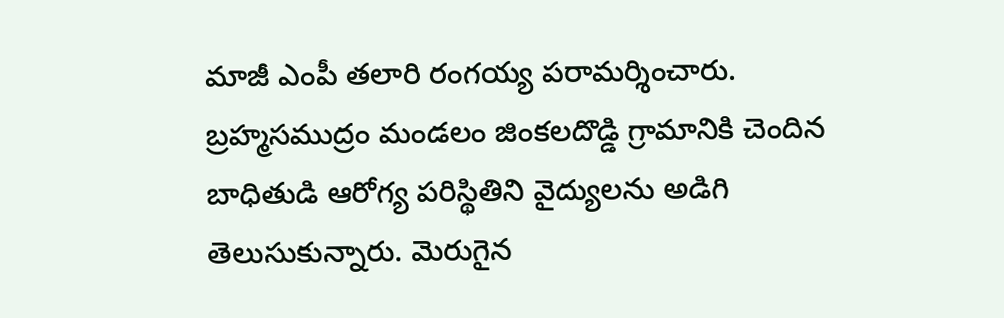మాజీ ఎంపీ తలారి రంగయ్య పరామర్శించారు. బ్రహ్మసముద్రం మండలం జింకలదొడ్డి గ్రామానికి చెందిన బాధితుడి ఆరోగ్య పరిస్థితిని వైద్యులను అడిగి తెలుసుకున్నారు. మెరుగైన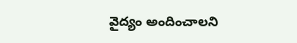వైద్యం అందించాలని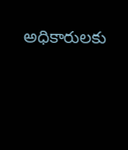అధికారులకు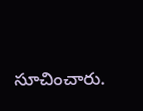సూచించారు.